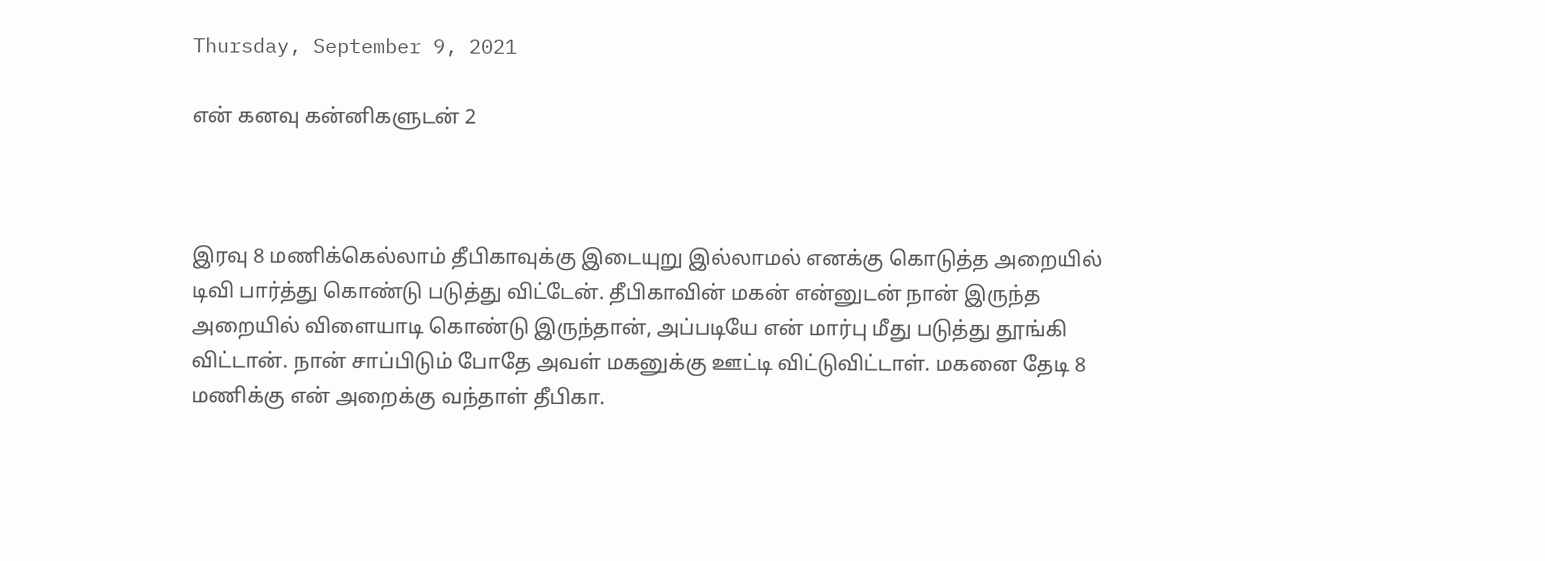Thursday, September 9, 2021

என் கனவு கன்னிகளுடன் 2



இரவு 8 மணிக்கெல்லாம் தீபிகாவுக்கு இடையுறு இல்லாமல் எனக்கு கொடுத்த அறையில் டிவி பார்த்து கொண்டு படுத்து விட்டேன். தீபிகாவின் மகன் என்னுடன் நான் இருந்த அறையில் விளையாடி கொண்டு இருந்தான், அப்படியே என் மார்பு மீது படுத்து தூங்கி விட்டான். நான் சாப்பிடும் போதே அவள் மகனுக்கு ஊட்டி விட்டுவிட்டாள். மகனை தேடி 8 மணிக்கு என் அறைக்கு வந்தாள் தீபிகா.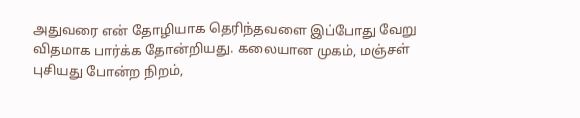அதுவரை என் தோழியாக தெரிந்தவளை இப்போது வேறு விதமாக பார்க்க தோன்றியது. கலையான முகம், மஞ்சள் புசியது போன்ற நிறம்,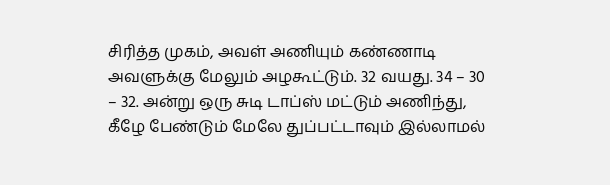சிரித்த முகம், அவள் அணியும் கண்ணாடி அவளுக்கு மேலும் அழகூட்டும். 32 வயது. 34 – 30 – 32. அன்று ஒரு சுடி டாப்ஸ் மட்டும் அணிந்து, கீழே பேண்டும் மேலே துப்பட்டாவும் இல்லாமல்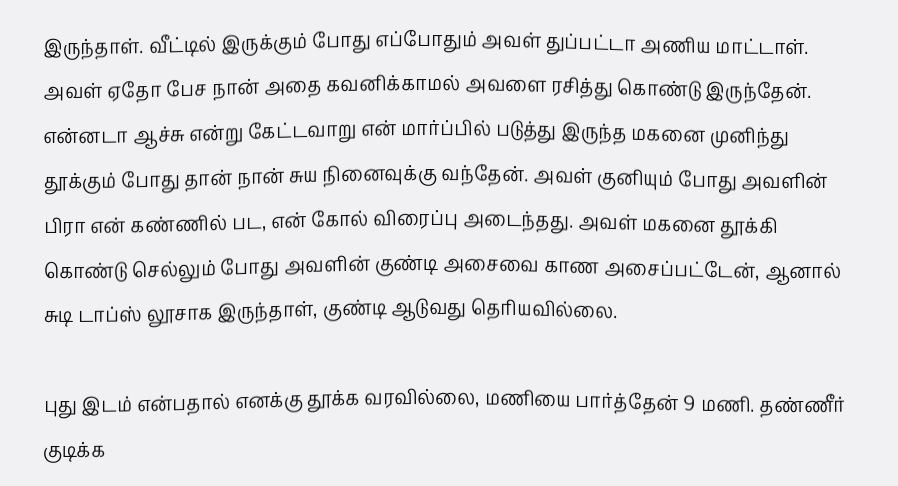இருந்தாள். வீட்டில் இருக்கும் போது எப்போதும் அவள் துப்பட்டா அணிய மாட்டாள். அவள் ஏதோ பேச நான் அதை கவனிக்காமல் அவளை ரசித்து கொண்டு இருந்தேன். என்னடா ஆச்சு என்று கேட்டவாறு என் மார்ப்பில் படுத்து இருந்த மகனை முனிந்து தூக்கும் போது தான் நான் சுய நினைவுக்கு வந்தேன். அவள் குனியும் போது அவளின் பிரா என் கண்ணில் பட, என் கோல் விரைப்பு அடைந்தது. அவள் மகனை தூக்கி கொண்டு செல்லும் போது அவளின் குண்டி அசைவை காண அசைப்பட்டேன், ஆனால் சுடி டாப்ஸ் லூசாக இருந்தாள், குண்டி ஆடுவது தெரியவில்லை.

புது இடம் என்பதால் எனக்கு தூக்க வரவில்லை, மணியை பார்த்தேன் 9 மணி. தண்ணீர் குடிக்க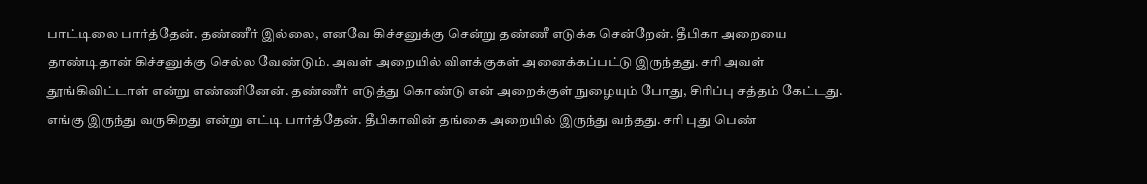பாட்டிலை பார்த்தேன். தண்ணீர் இல்லை, எனவே கிச்சனுக்கு சென்று தண்ணீ எடுக்க சென்றேன். தீபிகா அறையை தாண்டிதான் கிச்சனுக்கு செல்ல வேண்டும். அவள் அறையில் விளக்குகள் அனைக்கப்பட்டு இருந்தது. சரி அவள் தூங்கிவிட்டாள் என்று எண்ணினேன். தண்ணீர் எடுத்து கொண்டு என் அறைக்குள் நுழையும் போது, சிரிப்பு சத்தம் கேட்டது. எங்கு இருந்து வருகிறது என்று எட்டி பார்த்தேன். தீபிகாவின் தங்கை அறையில் இருந்து வந்தது. சரி புது பெண்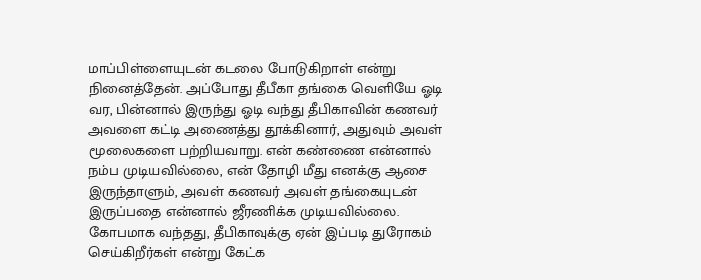மாப்பிள்ளையுடன் கடலை போடுகிறாள் என்று நினைத்தேன். அப்போது தீபீகா தங்கை வெளியே ஓடி வர, பின்னால் இருந்து ஓடி வந்து தீபிகாவின் கணவர் அவளை கட்டி அணைத்து தூக்கினார், அதுவும் அவள் மூலைகளை பற்றியவாறு. என் கண்ணை என்னால் நம்ப முடியவில்லை, என் தோழி மீது எனக்கு ஆசை இருந்தாளும், அவள் கணவர் அவள் தங்கையுடன் இருப்பதை என்னால் ஜீரணிக்க முடியவில்லை. கோபமாக வந்தது, தீபிகாவுக்கு ஏன் இப்படி துரோகம் செய்கிறீர்கள் என்று கேட்க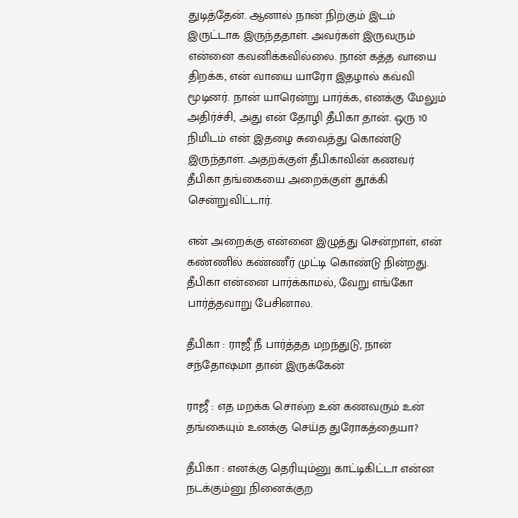துடித்தேன். ஆனால் நான் நிற்கும் இடம் இருட்டாக இருந்ததாள். அவர்கள் இருவரும் என்னை கவனிக்கவில்லை. நான் கத்த வாயை திறக்க, என் வாயை யாரோ இதழால் கவ்வி மூடினர். நான் யாரென்று பார்க்க, எனக்கு மேலும் அதிர்ச்சி, அது என் தோழி தீபிகா தான். ஒரு 10 நிமிடம் என் இதழை சுவைத்து கொண்டு இருந்தாள். அதற்க்குள் தீபிகாவின் கணவர் தீபிகா தங்கையை அறைக்குள் தூக்கி சென்றுவிட்டார்.

என் அறைக்கு என்னை இழுத்து சென்றாள், என் கண்ணில் கண்ணீர் முட்டி கொண்டு நின்றது. தீபிகா என்னை பார்க்காமல், வேறு எங்கோ பார்த்தவாறு பேசினால.

தீபிகா : ராஜீ நீ பார்த்தத மறந்துடு, நான் சந்தோஷமா தான் இருக்கேன்

ராஜீ : எத மறக்க சொல்ற உன் கணவரும் உன் தங்கையும் உனக்கு செய்த துரோகத்தையா?

தீபிகா : எனக்கு தெரியும்னு காட்டிகிட்டா என்ன நடக்கும்னு நினைக்குற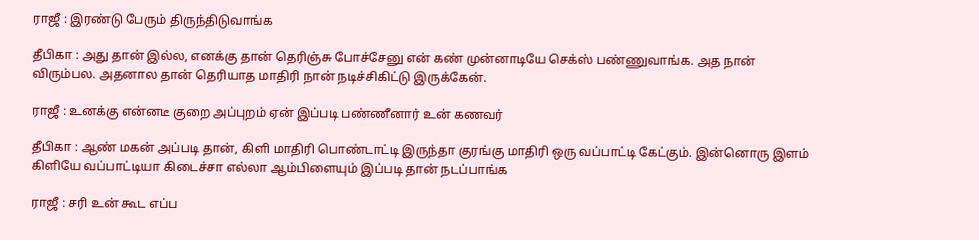ராஜீ : இரண்டு பேரும் திருந்திடுவாங்க

தீபிகா : அது தான் இல்ல, எனக்கு தான் தெரிஞ்சு போச்சேனு என் கண் முன்னாடியே செக்ஸ் பண்ணுவாங்க. அத நான் விரும்பல. அதனால தான் தெரியாத மாதிரி நான் நடிச்சிகிட்டு இருக்கேன்.

ராஜீ : உனக்கு என்னடீ குறை அப்புறம் ஏன் இப்படி பண்ணீனார் உன் கணவர்

தீபிகா : ஆண் மகன் அப்படி தான், கிளி மாதிரி பொண்டாட்டி இருந்தா குரங்கு மாதிரி ஒரு வப்பாட்டி கேட்கும். இன்னொரு இளம் கிளியே வப்பாட்டியா கிடைச்சா எல்லா ஆம்பிளையும் இப்படி தான் நடப்பாங்க

ராஜீ : சரி உன் கூட எப்ப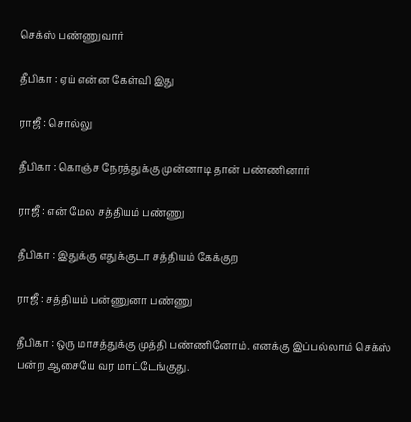செக்ஸ் பண்ணுவார்

தீபிகா : ஏய் என்ன கேள்வி இது

ராஜீ : சொல்லு

தீபிகா : கொஞ்ச நேரத்துக்கு முன்னாடி தான் பண்ணினார்

ராஜீ : என் மேல சத்தியம் பண்ணு

தீபிகா : இதுக்கு எதுக்குடா சத்தியம் கேக்குற

ராஜீ : சத்தியம் பன்ணுனா பண்ணு

தீபிகா : ஒரு மாசத்துக்கு முத்தி பண்ணினோம். எனக்கு இப்பல்லாம் செக்ஸ் பன்ற ஆசையே வர மாட்டேங்குது.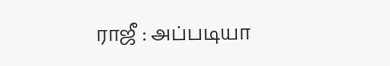ராஜீ : அப்படியா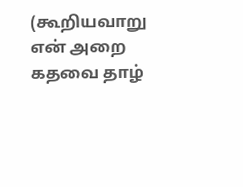(கூறியவாறு என் அறை கதவை தாழ்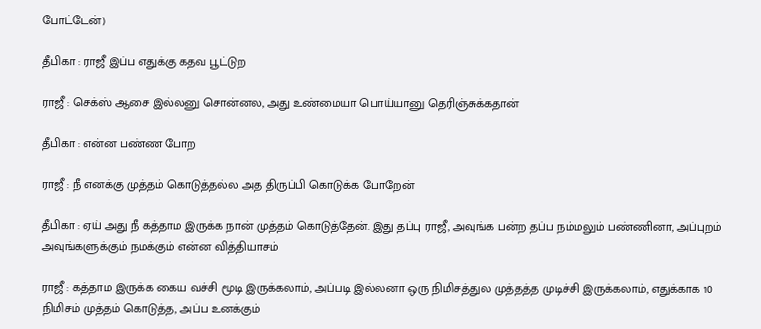போட்டேன்)

தீபிகா : ராஜீ இப்ப எதுக்கு கதவ பூட்டுற

ராஜீ : செக்ஸ் ஆசை இல்லனு சொன்னல, அது உண்மையா பொய்யானு தெரிஞ்சுக்கதான்

தீபிகா : என்ன பண்ண போற

ராஜீ : நீ எனக்கு முத்தம் கொடுத்தல்ல அத திருப்பி கொடுக்க போறேன்

தீபிகா : ஏய் அது நீ கத்தாம இருக்க நான் முத்தம் கொடுத்தேன். இது தப்பு ராஜீ, அவுங்க பன்ற தப்ப நம்மலும் பண்ணினா, அப்புறம் அவுங்களுக்கும் நமக்கும் என்ன வித்தியாசம்

ராஜீ : கத்தாம இருக்க கைய வச்சி மூடி இருக்கலாம், அப்படி இல்லனா ஒரு நிமிசத்துல முத்தத்த முடிச்சி இருக்கலாம், எதுக்காக 10 நிமிசம் முத்தம் கொடுத்த, அப்ப உனக்கும்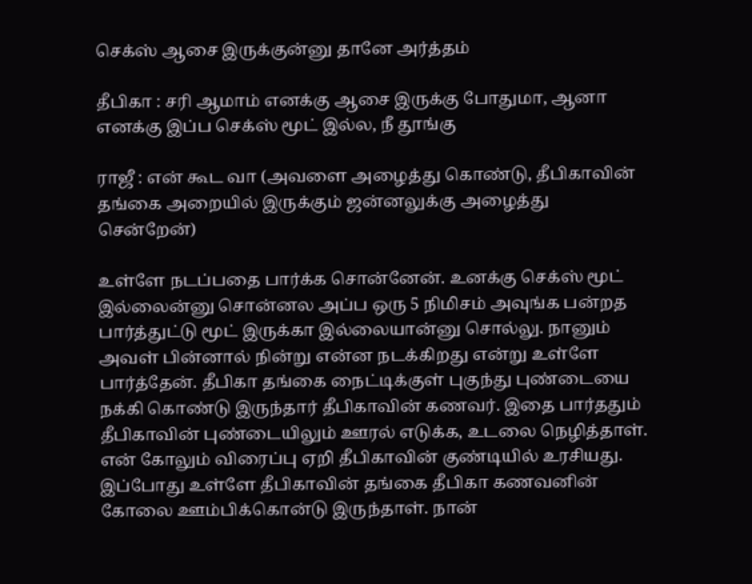செக்ஸ் ஆசை இருக்குன்னு தானே அர்த்தம்

தீபிகா : சரி ஆமாம் எனக்கு ஆசை இருக்கு போதுமா, ஆனா எனக்கு இப்ப செக்ஸ் மூட் இல்ல, நீ தூங்கு

ராஜீ : என் கூட வா (அவளை அழைத்து கொண்டு, தீபிகாவின் தங்கை அறையில் இருக்கும் ஜன்னலுக்கு அழைத்து சென்றேன்)

உள்ளே நடப்பதை பார்க்க சொன்னேன். உனக்கு செக்ஸ் மூட் இல்லைன்னு சொன்னல அப்ப ஒரு 5 நிமிசம் அவுங்க பன்றத பார்த்துட்டு மூட் இருக்கா இல்லையான்னு சொல்லு. நானும் அவள் பின்னால் நின்று என்ன நடக்கிறது என்று உள்ளே பார்த்தேன். தீபிகா தங்கை நைட்டிக்குள் புகுந்து புண்டையை நக்கி கொண்டு இருந்தார் தீபிகாவின் கணவர். இதை பார்ததும் தீபிகாவின் புண்டையிலும் ஊரல் எடுக்க, உடலை நெழித்தாள். என் கோலும் விரைப்பு ஏறி தீபிகாவின் குண்டியில் உரசியது. இப்போது உள்ளே தீபிகாவின் தங்கை தீபிகா கணவனின் கோலை ஊம்பிக்கொன்டு இருந்தாள். நான்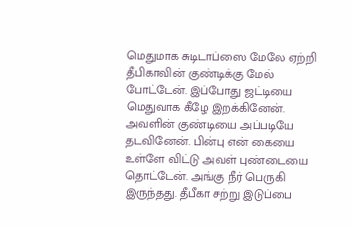மெதுமாக சுடிடாப்ஸை மேலே ஏற்றி தீபிகாவின் குண்டிக்கு மேல் போட்டேன். இப்போது ஜட்டியை மெதுவாக கீழே இறக்கினேன். அவளின் குண்டியை அப்படியே தடவினேன். பின்பு என் கையை உள்ளே விட்டு அவள் புண்டையை தொட்டேன். அங்கு நீர் பெருகி இருந்தது. தீபீகா சற்று இடுப்பை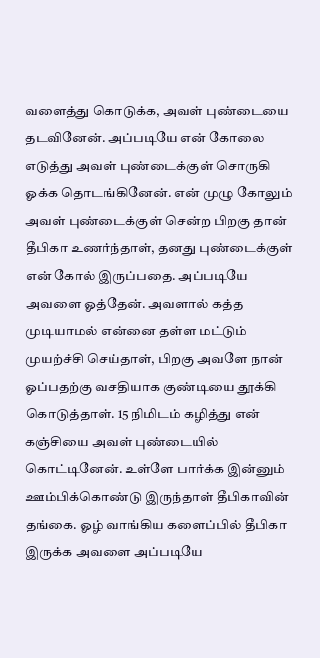வளைத்து கொடுக்க, அவள் புண்டையை தடவினேன். அப்படியே என் கோலை எடுத்து அவள் புண்டைக்குள் சொருகி ஓக்க தொடங்கினேன். என் முழு கோலும் அவள் புண்டைக்குள் சென்ற பிறகு தான் தீபிகா உணர்ந்தாள், தனது புண்டைக்குள் என் கோல் இருப்பதை. அப்படியே அவளை ஓத்தேன். அவளால் கத்த முடியாமல் என்னை தள்ள மட்டும் முயற்ச்சி செய்தாள், பிறகு அவளே நான் ஓப்பதற்கு வசதியாக குண்டியை தூக்கி கொடுத்தாள். 15 நிமிடம் கழித்து என் கஞ்சியை அவள் புண்டையில் கொட்டினேன். உள்ளே பார்க்க இன்னும் ஊம்பிக்கொண்டு இருந்தாள் தீபிகாவின் தங்கை. ஓழ் வாங்கிய களைப்பில் தீபிகா இருக்க அவளை அப்படியே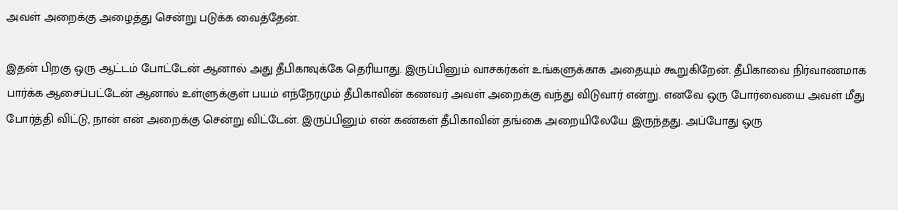அவள் அறைக்கு அழைத்து சென்று படுக்க வைத்தேன்.

இதன் பிறகு ஒரு ஆட்டம் போட்டேன் ஆனால் அது தீபிகாவுக்கே தெரியாது. இருப்பினும் வாசகர்கள் உங்களுக்காக அதையும் கூறுகிறேன். தீபிகாவை நிர்வாணமாக பார்க்க ஆசைப்பட்டேன் ஆனால் உள்ளுக்குள் பயம் எந்நேரமும் தீபிகாவின் கணவர் அவள் அறைக்கு வந்து விடுவார் என்று. எனவே ஒரு போர்வையை அவள் மீது போர்த்தி விட்டு, நான் என் அறைக்கு சென்று விட்டேன். இருப்பினும் என் கண்கள் தீபிகாவின் தங்கை அறையிலேயே இருந்தது. அப்போது ஒரு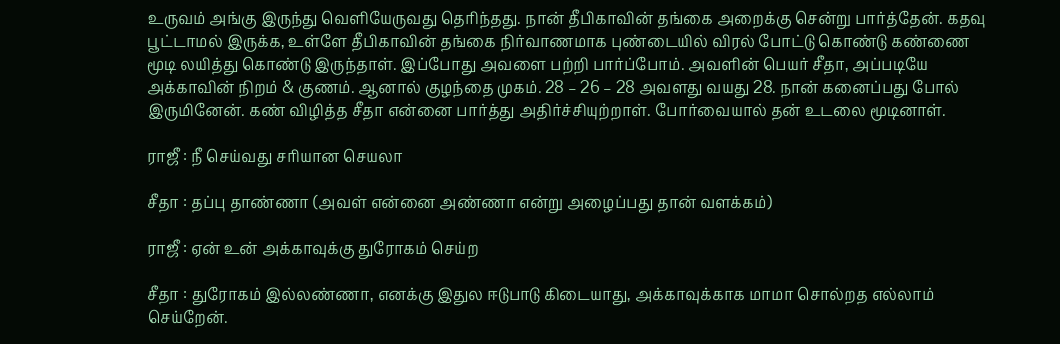உருவம் அங்கு இருந்து வெளியேருவது தெரிந்தது. நான் தீபிகாவின் தங்கை அறைக்கு சென்று பார்த்தேன். கதவு பூட்டாமல் இருக்க, உள்ளே தீபிகாவின் தங்கை நிர்வாணமாக புண்டையில் விரல் போட்டு கொண்டு கண்ணை மூடி லயித்து கொண்டு இருந்தாள். இப்போது அவளை பற்றி பார்ப்போம். அவளின் பெயர் சீதா, அப்படியே அக்காவின் நிறம் & குணம். ஆனால் குழந்தை முகம். 28 – 26 – 28 அவளது வயது 28. நான் கனைப்பது போல் இருமினேன். கண் விழித்த சீதா என்னை பார்த்து அதிர்ச்சியுற்றாள். போர்வையால் தன் உடலை மூடினாள்.

ராஜீ : நீ செய்வது சரியான செயலா

சீதா : தப்பு தாண்ணா (அவள் என்னை அண்ணா என்று அழைப்பது தான் வளக்கம்)

ராஜீ : ஏன் உன் அக்காவுக்கு துரோகம் செய்ற

சீதா : துரோகம் இல்லண்ணா, எனக்கு இதுல ஈடுபாடு கிடையாது, அக்காவுக்காக மாமா சொல்றத எல்லாம் செய்றேன்.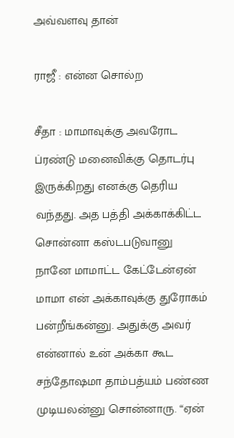அவ்வளவு தான்

ராஜீ : என்ன சொல்ற

சீதா : மாமாவுக்கு அவரோட ப்ரண்டு மனைவிக்கு தொடர்பு இருக்கிறது எனக்கு தெரிய வந்தது. அத பத்தி அக்காக்கிட்ட சொன்னா கஸ்டபடுவானு நானே மாமாட்ட கேட்டேன்ஏன் மாமா என் அக்காவுக்கு துரோகம் பன்றீங்கன்னு. அதுக்கு அவர் என்னால் உன் அக்கா கூட சந்தோஷமா தாம்பத்யம் பண்ண முடியலன்னு சொன்னாரு. “ஏன்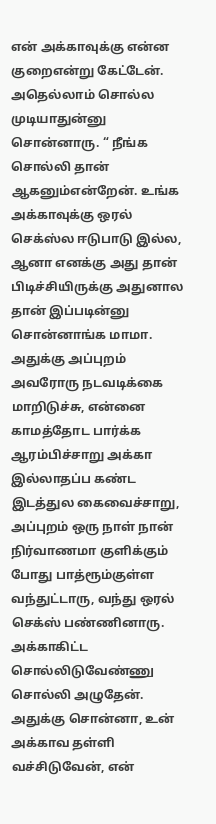என் அக்காவுக்கு என்ன குறைஎன்று கேட்டேன். அதெல்லாம் சொல்ல முடியாதுன்னு சொன்னாரு. “ நீங்க சொல்லி தான் ஆகனும்என்றேன். உங்க அக்காவுக்கு ஒரல் செக்ஸ்ல ஈடுபாடு இல்ல, ஆனா எனக்கு அது தான் பிடிச்சியிருக்கு அதுனால தான் இப்படின்னு சொன்னாங்க மாமா. அதுக்கு அப்புறம் அவரோரு நடவடிக்கை மாறிடுச்சு, என்னை காமத்தோட பார்க்க ஆரம்பிச்சாறு அக்கா இல்லாதப்ப கண்ட இடத்துல கைவைச்சாறு, அப்புறம் ஒரு நாள் நான் நிர்வாணமா குளிக்கும் போது பாத்ரூம்குள்ள வந்துட்டாரு, வந்து ஒரல் செக்ஸ் பண்ணினாரு. அக்காகிட்ட சொல்லிடுவேண்ணு சொல்லி அழுதேன். அதுக்கு சொன்னா, உன் அக்காவ தள்ளி வச்சிடுவேன், என்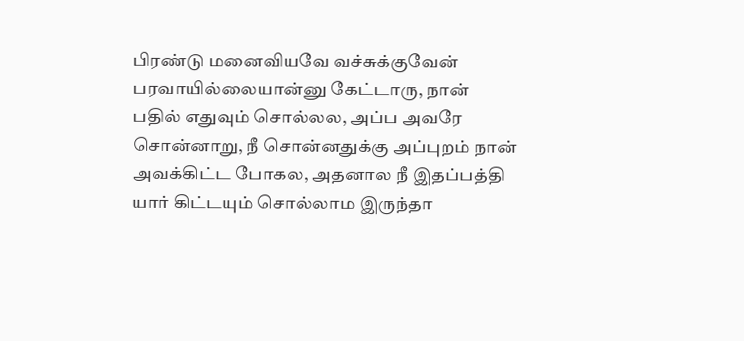பிரண்டு மனைவியவே வச்சுக்குவேன் பரவாயில்லையான்னு கேட்டாரு, நான் பதில் எதுவும் சொல்லல, அப்ப அவரே சொன்னாறு, நீ சொன்னதுக்கு அப்புறம் நான் அவக்கிட்ட போகல, அதனால நீ இதப்பத்தி யார் கிட்டயும் சொல்லாம இருந்தா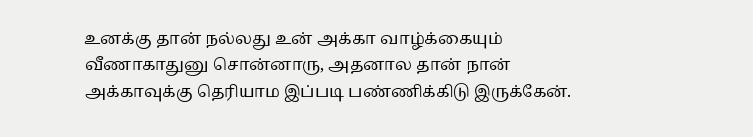உனக்கு தான் நல்லது உன் அக்கா வாழ்க்கையும் வீணாகாதுனு சொன்னாரு, அதனால தான் நான் அக்காவுக்கு தெரியாம இப்படி பண்ணிக்கிடு இருக்கேன்.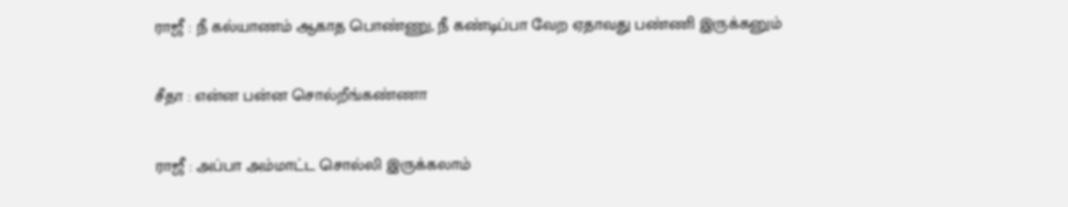ராஜீ : நீ கல்யாணம் ஆகாத பொண்ணு, நீ கண்டிப்பா வேற ஏதாவது பண்ணி இருக்கனும்

சீதா : என்ன பன்ன சொல்றீங்கண்ணா

ராஜீ : அப்பா அம்மாட்ட சொல்லி இருக்கலாம்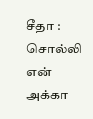சீதா : சொல்லி என் அக்கா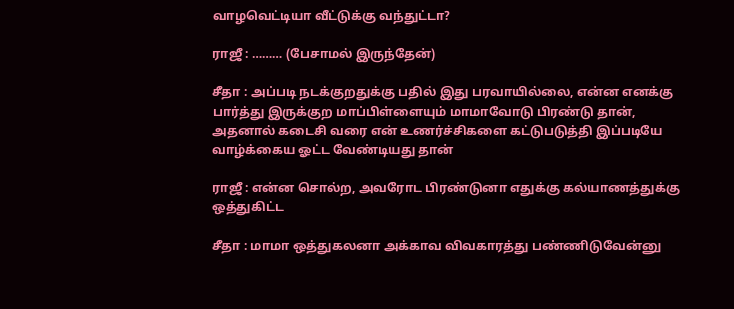வாழவெட்டியா வீட்டுக்கு வந்துட்டா?

ராஜீ : ……… (பேசாமல் இருந்தேன்)

சீதா : அப்படி நடக்குறதுக்கு பதில் இது பரவாயில்லை, என்ன எனக்கு பார்த்து இருக்குற மாப்பிள்ளையும் மாமாவோடு பிரண்டு தான், அதனால் கடைசி வரை என் உணர்ச்சிகளை கட்டுபடுத்தி இப்படியே வாழ்க்கைய ஓட்ட வேண்டியது தான்

ராஜீ : என்ன சொல்ற, அவரோட பிரண்டுனா எதுக்கு கல்யாணத்துக்கு ஒத்துகிட்ட

சீதா : மாமா ஒத்துகலனா அக்காவ விவகாரத்து பண்ணிடுவேன்னு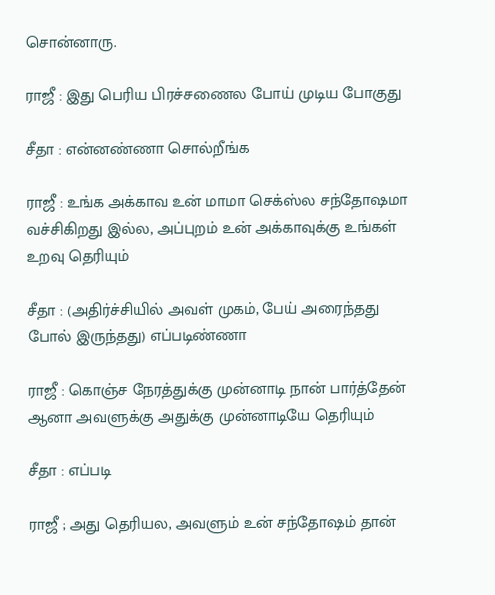சொன்னாரு.

ராஜீ : இது பெரிய பிரச்சணைல போய் முடிய போகுது

சீதா : என்னண்ணா சொல்றீங்க

ராஜீ : உங்க அக்காவ உன் மாமா செக்ஸ்ல சந்தோஷமா வச்சிகிறது இல்ல, அப்புறம் உன் அக்காவுக்கு உங்கள் உறவு தெரியும்

சீதா : (அதிர்ச்சியில் அவள் முகம், பேய் அரைந்தது போல் இருந்தது) எப்படிண்ணா

ராஜீ : கொஞ்ச நேரத்துக்கு முன்னாடி நான் பார்த்தேன் ஆனா அவளுக்கு அதுக்கு முன்னாடியே தெரியும்

சீதா : எப்படி

ராஜீ ; அது தெரியல, அவளும் உன் சந்தோஷம் தான்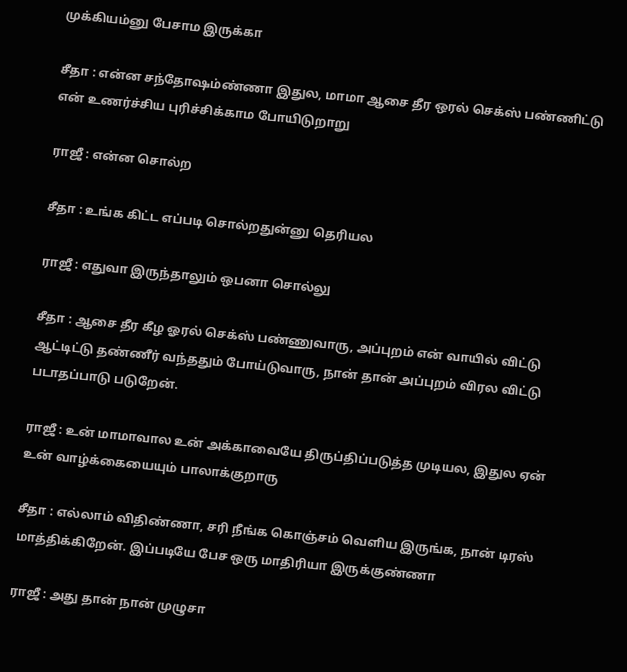முக்கியம்னு பேசாம இருக்கா

சீதா : என்ன சந்தோஷம்ண்ணா இதுல, மாமா ஆசை தீர ஒரல் செக்ஸ் பண்ணிட்டு என் உணர்ச்சிய புரிச்சிக்காம போயிடுறாறு

ராஜீ : என்ன சொல்ற

சீதா : உங்க கிட்ட எப்படி சொல்றதுன்னு தெரியல

ராஜீ : எதுவா இருந்தாலும் ஒபனா சொல்லு

சீதா : ஆசை தீர கீழ ஓரல் செக்ஸ் பண்ணுவாரு, அப்புறம் என் வாயில் விட்டு ஆட்டிட்டு தண்ணீர் வந்ததும் போய்டுவாரு, நான் தான் அப்புறம் விரல விட்டு படாதப்பாடு படுறேன்.

ராஜீ : உன் மாமாவால உன் அக்காவையே திருப்திப்படுத்த முடியல, இதுல ஏன் உன் வாழ்க்கையையும் பாலாக்குறாரு

சீதா : எல்லாம் விதிண்ணா, சரி நீங்க கொஞ்சம் வெளிய இருங்க, நான் டிரஸ் மாத்திக்கிறேன். இப்படியே பேச ஒரு மாதிரியா இருக்குண்ணா

ராஜீ : அது தான் நான் முழுசா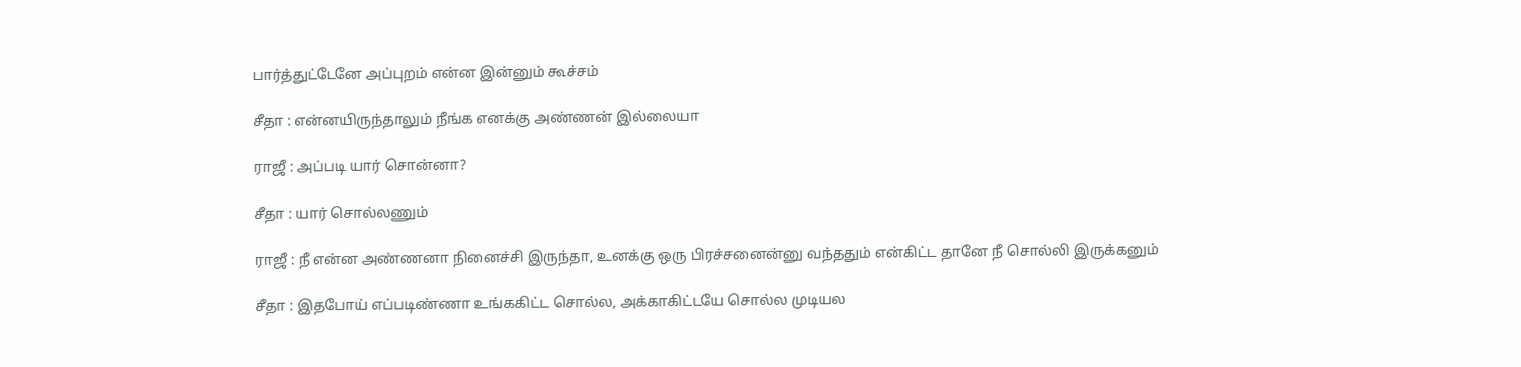பார்த்துட்டேனே அப்புறம் என்ன இன்னும் கூச்சம்

சீதா : என்னயிருந்தாலும் நீங்க எனக்கு அண்ணன் இல்லையா

ராஜீ : அப்படி யார் சொன்னா?

சீதா : யார் சொல்லணும்

ராஜீ : நீ என்ன அண்ணனா நினைச்சி இருந்தா, உனக்கு ஒரு பிரச்சனைன்னு வந்ததும் என்கிட்ட தானே நீ சொல்லி இருக்கனும்

சீதா : இதபோய் எப்படிண்ணா உங்ககிட்ட சொல்ல, அக்காகிட்டயே சொல்ல முடியல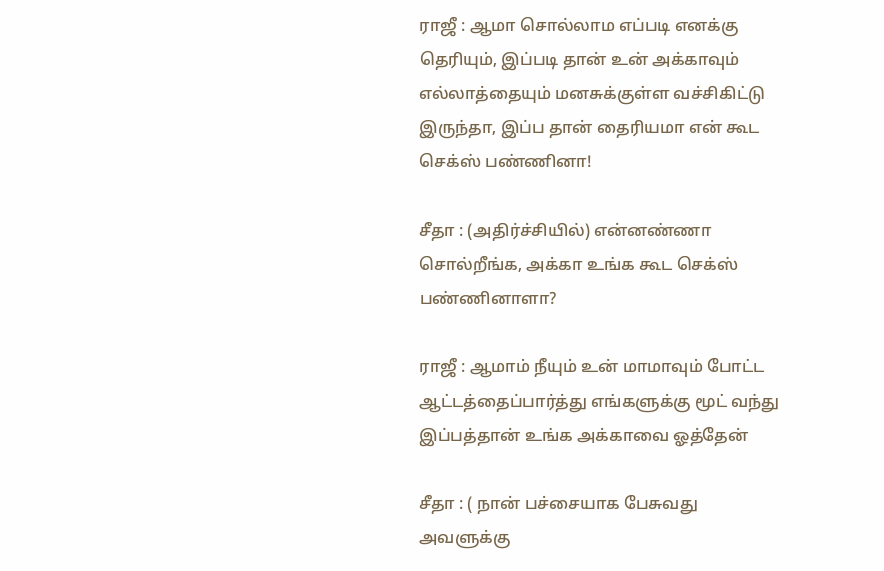ராஜீ : ஆமா சொல்லாம எப்படி எனக்கு தெரியும், இப்படி தான் உன் அக்காவும் எல்லாத்தையும் மனசுக்குள்ள வச்சிகிட்டு இருந்தா, இப்ப தான் தைரியமா என் கூட செக்ஸ் பண்ணினா!

சீதா : (அதிர்ச்சியில்) என்னண்ணா சொல்றீங்க, அக்கா உங்க கூட செக்ஸ் பண்ணினாளா?

ராஜீ : ஆமாம் நீயும் உன் மாமாவும் போட்ட ஆட்டத்தைப்பார்த்து எங்களுக்கு மூட் வந்து இப்பத்தான் உங்க அக்காவை ஓத்தேன்

சீதா : ( நான் பச்சையாக பேசுவது அவளுக்கு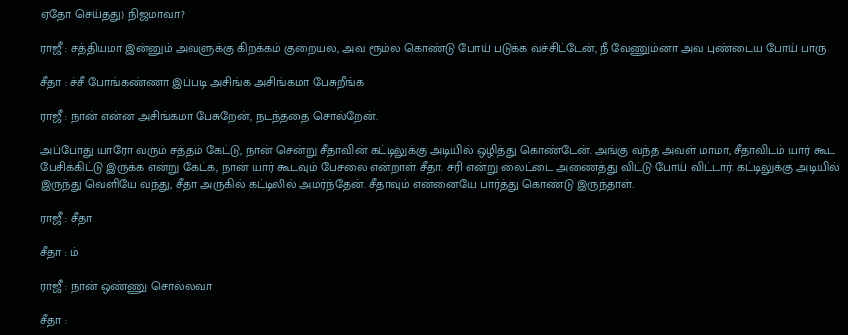ஏதோ செய்தது) நிஜமாவா?

ராஜீ : சத்தியமா இன்னும் அவளுக்கு கிறக்கம் குறையல, அவ ரூம்ல கொண்டு போய் படுக்க வச்சிட்டேன், நீ வேணும்னா அவ புண்டைய போய் பாரு

சீதா : ச்சீ போங்கண்ணா இப்படி அசிங்க அசிங்கமா பேசுறீங்க

ராஜீ : நான் என்ன அசிங்கமா பேசுறேன், நடந்ததை சொல்றேன்.

அப்போது யாரோ வரும் சத்தம் கேட்டு, நான் சென்று சீதாவின் கட்டிலுக்கு அடியில் ஒழித்து கொண்டேன். அங்கு வந்த அவள் மாமா, சீதாவிடம் யார் கூட பேசிக்கிட்டு இருக்க என்று கேட்க, நான் யார் கூடவும் பேசலை என்றாள் சீதா. சரி என்று லைட்டை அணைத்து விட்டு போய் விட்டார். கட்டிலுக்கு அடியில் இருந்து வெளியே வந்து, சீதா அருகில் கட்டிலில் அமர்ந்தேன். சீதாவும் என்னையே பார்த்து கொண்டு இருந்தாள்.

ராஜீ : சீதா

சீதா : ம்

ராஜீ : நான் ஒண்ணு சொல்லவா

சீதா :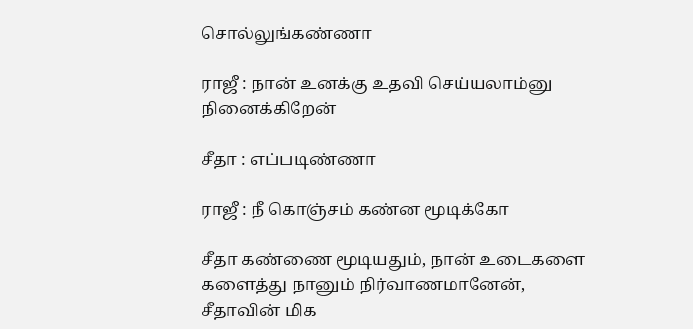சொல்லுங்கண்ணா

ராஜீ : நான் உனக்கு உதவி செய்யலாம்னு நினைக்கிறேன்

சீதா : எப்படிண்ணா

ராஜீ : நீ கொஞ்சம் கண்ன மூடிக்கோ

சீதா கண்ணை மூடியதும், நான் உடைகளை களைத்து நானும் நிர்வாணமானேன், சீதாவின் மிக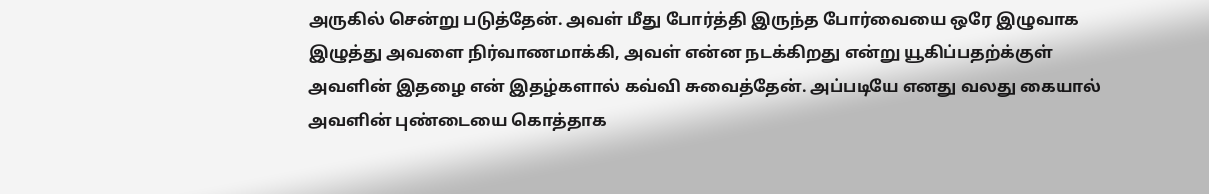அருகில் சென்று படுத்தேன். அவள் மீது போர்த்தி இருந்த போர்வையை ஒரே இழுவாக இழுத்து அவளை நிர்வாணமாக்கி, அவள் என்ன நடக்கிறது என்று யூகிப்பதற்க்குள் அவளின் இதழை என் இதழ்களால் கவ்வி சுவைத்தேன். அப்படியே எனது வலது கையால் அவளின் புண்டையை கொத்தாக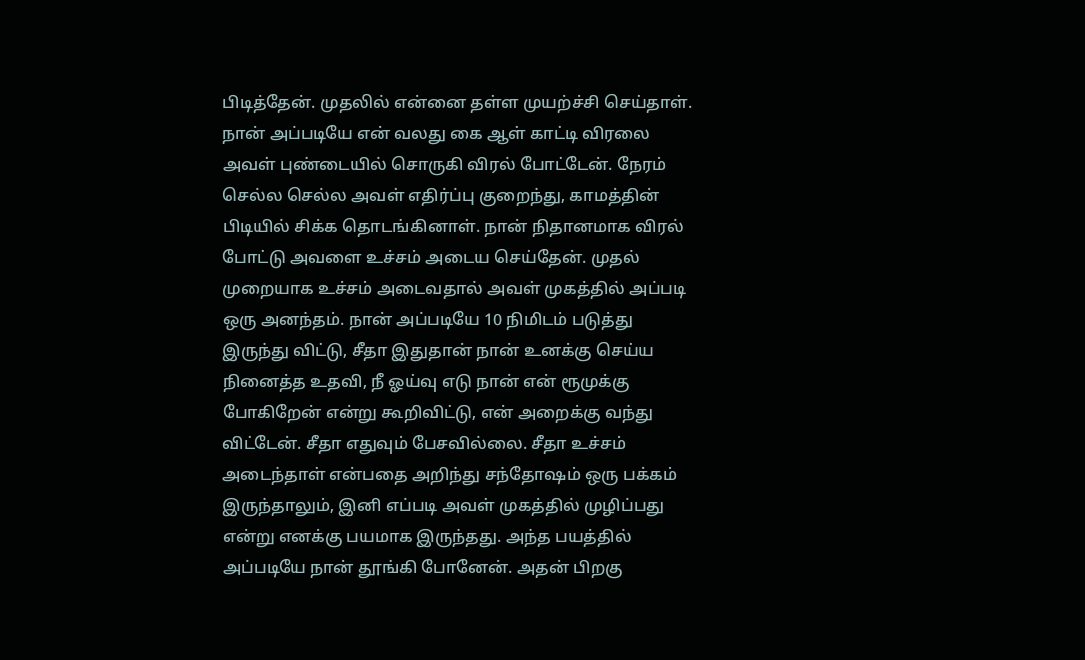பிடித்தேன். முதலில் என்னை தள்ள முயற்ச்சி செய்தாள். நான் அப்படியே என் வலது கை ஆள் காட்டி விரலை அவள் புண்டையில் சொருகி விரல் போட்டேன். நேரம் செல்ல செல்ல அவள் எதிர்ப்பு குறைந்து, காமத்தின் பிடியில் சிக்க தொடங்கினாள். நான் நிதானமாக விரல் போட்டு அவளை உச்சம் அடைய செய்தேன். முதல் முறையாக உச்சம் அடைவதால் அவள் முகத்தில் அப்படி ஒரு அனந்தம். நான் அப்படியே 10 நிமிடம் படுத்து இருந்து விட்டு, சீதா இதுதான் நான் உனக்கு செய்ய நினைத்த உதவி, நீ ஓய்வு எடு நான் என் ரூமுக்கு போகிறேன் என்று கூறிவிட்டு, என் அறைக்கு வந்து விட்டேன். சீதா எதுவும் பேசவில்லை. சீதா உச்சம் அடைந்தாள் என்பதை அறிந்து சந்தோஷம் ஒரு பக்கம் இருந்தாலும், இனி எப்படி அவள் முகத்தில் முழிப்பது என்று எனக்கு பயமாக இருந்தது. அந்த பயத்தில் அப்படியே நான் தூங்கி போனேன். அதன் பிறகு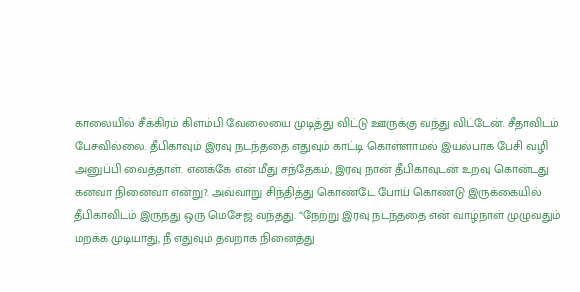காலையில் சீக்கிரம் கிளம்பி வேலையை முடித்து விட்டு ஊருக்கு வந்து விட்டேன். சீதாவிடம் பேசவில்லை. தீபிகாவும் இரவு நடந்ததை எதுவும் காட்டி கொள்ளாமல் இயல்பாக பேசி வழி அனுப்பி வைத்தாள். எனக்கே என் மீது சந்தேகம், இரவு நான் தீபிகாவுடன் உறவு கொன்டது கனவா நினைவா என்று?. அவ்வாறு சிந்தித்து கொண்டே போய் கொண்டு இருக்கையில் தீபிகாவிடம் இருந்து ஒரு மெசேஜ் வந்தது. “நேற்று இரவு நடந்ததை என் வாழ்நாள் முழுவதும் மறக்க முடியாது, நீ எதுவும் தவறாக நினைத்து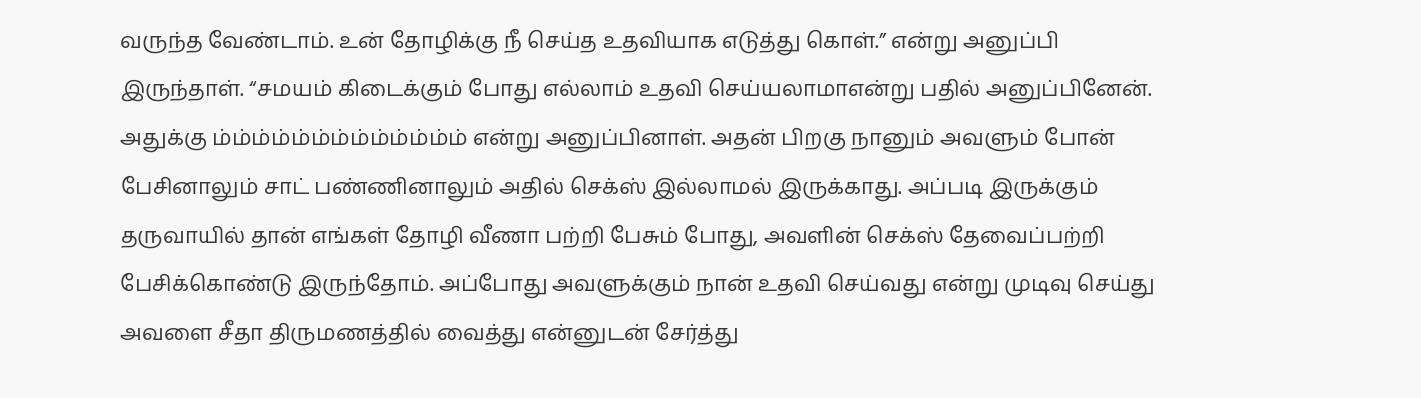வருந்த வேண்டாம். உன் தோழிக்கு நீ செய்த உதவியாக எடுத்து கொள்.” என்று அனுப்பி இருந்தாள். “சமயம் கிடைக்கும் போது எல்லாம் உதவி செய்யலாமாஎன்று பதில் அனுப்பினேன். அதுக்கு ம்ம்ம்ம்ம்ம்ம்ம்ம்ம்ம்ம்ம் என்று அனுப்பினாள். அதன் பிறகு நானும் அவளும் போன் பேசினாலும் சாட் பண்ணினாலும் அதில் செக்ஸ் இல்லாமல் இருக்காது. அப்படி இருக்கும் தருவாயில் தான் எங்கள் தோழி வீணா பற்றி பேசும் போது, அவளின் செக்ஸ் தேவைப்பற்றி பேசிக்கொண்டு இருந்தோம். அப்போது அவளுக்கும் நான் உதவி செய்வது என்று முடிவு செய்து அவளை சீதா திருமணத்தில் வைத்து என்னுடன் சேர்த்து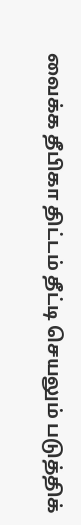வைக்க தீபிகா திட்டம் தீட்டி செயலும் படுத்திக்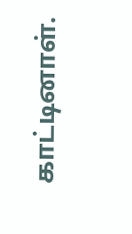காட்டினாள்.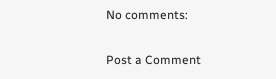No comments:

Post a Comment